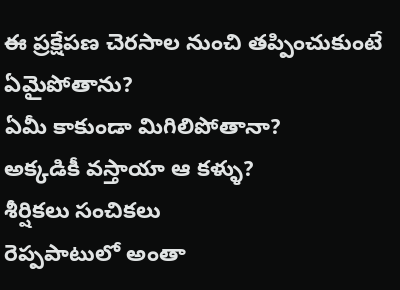ఈ ప్రక్షేపణ చెరసాల నుంచి తప్పించుకుంటే
ఏమైపోతాను?
ఏమీ కాకుండా మిగిలిపోతానా?
అక్కడికీ వస్తాయా ఆ కళ్ళు?
శీర్షికలు సంచికలు
రెప్పపాటులో అంతా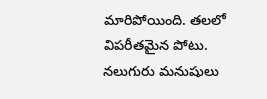మారిపోయింది. తలలో విపరీతమైన పోటు. నలుగురు మనుషులు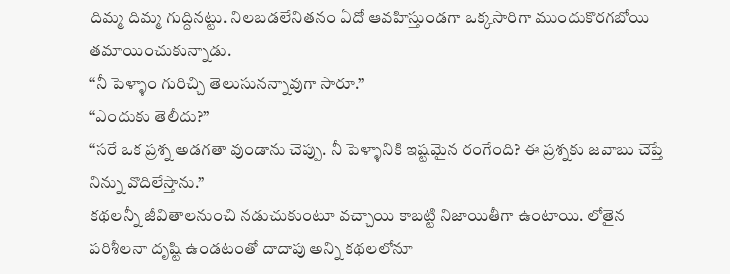దిమ్మ దిమ్మ గుద్దినట్టు. నిలబడలేనితనం ఏదో ఆవహిస్తుండగా ఒక్కసారిగా ముందుకొరగబోయి తమాయించుకున్నాడు.
“నీ పెళ్ళాం గురిచ్చి తెలుసునన్నావుగా సారూ.”
“ఎందుకు తెలీదు?”
“సరే ఒక ప్రశ్న అడగతా వుండాను చెప్పు. నీ పెళ్ళానికి ఇష్టమైన రంగేంది? ఈ ప్రశ్నకు జవాబు చెప్తే నిన్ను వొదిలేస్తాను.”
కథలన్నీ జీవితాలనుంచి నడుచుకుంటూ వచ్చాయి కాబట్టి నిజాయితీగా ఉంటాయి. లోతైన పరిశీలనా దృష్టి ఉండటంతో దాదాపు అన్ని కథలలోనూ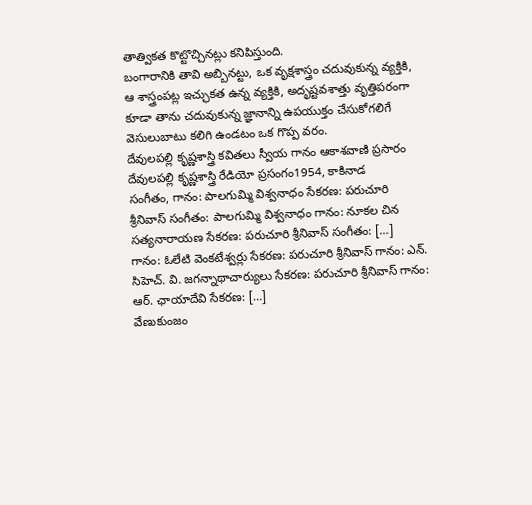తాత్వికత కొట్టొచ్చినట్లు కనిపిస్తుంది.
బంగారానికి తావి అబ్బినట్టు, ఒక వృక్షశాస్త్రం చదువుకున్న వ్యక్తికి, ఆ శాస్త్రంపట్ల ఇచ్ఛుకత ఉన్న వ్యక్తికి, అదృష్టవశాత్తు వృత్తిపరంగా కూడా తాను చదువుకున్న జ్ఞానాన్ని ఉపయుక్తం చేసుకోగలిగే వెసులుబాటు కలిగి ఉండటం ఒక గొప్ప వరం.
దేవులపల్లి కృష్ణశాస్త్రి కవితలు స్వీయ గానం ఆకాశవాణి ప్రసారం
దేవులపల్లి కృష్ణశాస్త్రి రేడియో ప్రసంగం1954, కాకినాడ
సంగీతం, గానం: పాలగుమ్మి విశ్వనాధం సేకరణ: పరుచూరి శ్రీనివాస్ సంగీతం: పాలగుమ్మి విశ్వనాధం గానం: నూకల చిన సత్యనారాయణ సేకరణ: పరుచూరి శ్రీనివాస్ సంగీతం: […]
గానం: ఓలేటి వెంకటేశ్వర్లు సేకరణ: పరుచూరి శ్రీనివాస్ గానం: ఎన్. సిహెచ్. వి. జగన్నాథాచార్యులు సేకరణ: పరుచూరి శ్రీనివాస్ గానం: ఆర్. ఛాయాదేవి సేకరణ: […]
వేణుకుంజం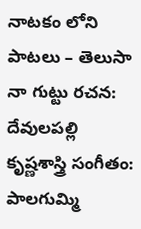నాటకం లోని పాటలు – తెలుసా నా గుట్టు రచన: దేవులపల్లి కృష్ణశాస్త్రి సంగీతం: పాలగుమ్మి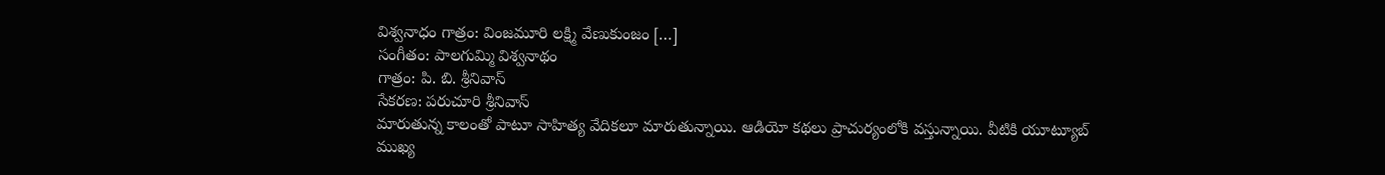విశ్వనాధం గాత్రం: వింజమూరి లక్ష్మి వేణుకుంజం […]
సంగీతం: పాలగుమ్మి విశ్వనాథం
గాత్రం: పి. బి. శ్రీనివాస్
సేకరణ: పరుచూరి శ్రీనివాస్
మారుతున్న కాలంతో పాటూ సాహిత్య వేదికలూ మారుతున్నాయి. ఆడియో కథలు ప్రాచుర్యంలోకి వస్తున్నాయి. వీటికి యూట్యూబ్ ముఖ్య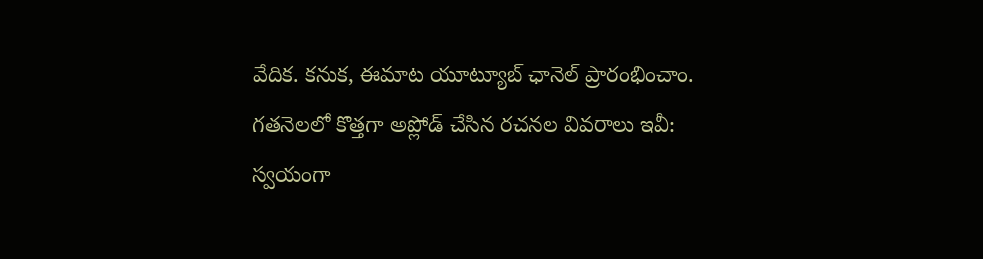వేదిక. కనుక, ఈమాట యూట్యూబ్ ఛానెల్ ప్రారంభించాం. గతనెలలో కొత్తగా అప్లోడ్ చేసిన రచనల వివరాలు ఇవీ:
స్వయంగా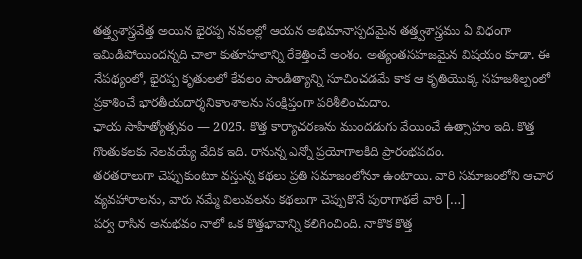తత్త్వశాస్త్రవేత్త అయిన భైరప్ప నవలల్లో ఆయన అభిమానాస్పదమైన తత్త్వశాస్త్రము ఏ విధంగా ఇమిడిపోయిందన్నది చాలా కుతూహలాన్ని రేకెత్తించే అంశం. అత్యంతసహజమైన విషయం కూడా. ఈ నేపథ్యంలో, భైరప్ప కృతులలో కేవలం పాండిత్యాన్ని సూచించడమే కాక ఆ కృతియొక్క సహజశిల్పంలో ప్రకాశించే భారతీయదార్శనికాంశాలను సంక్షిప్తంగా పరిశీలించుదాం.
ఛాయ సాహిత్యోత్సవం — 2025. కొత్త కార్యాచరణను ముందడుగు వేయించే ఉత్సాహం ఇది. కొత్త గొంతుకలకు నెలవయ్యే వేదిక ఇది. రానున్న ఎన్నో ప్రయోగాలకిది ప్రారంభపదం.
తరతరాలుగా చెప్పుకుంటూ వస్తున్న కథలు ప్రతి సమాజంలోనూ ఉంటాయి. వారి సమాజంలోని ఆచార వ్యవహారాలను, వారు నమ్మే విలువలను కథలుగా చెప్పుకొనే పురాగాథలే వారి […]
పర్వ రాసిన అనుభవం నాలో ఒక కొత్తభావాన్ని కలిగించింది. నాకొక కొత్త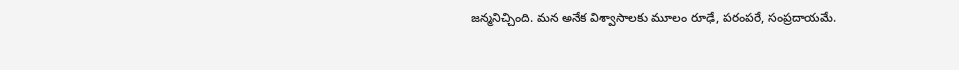జన్మనిచ్చింది. మన అనేక విశ్వాసాలకు మూలం రూఢే, పరంపరే, సంప్రదాయమే.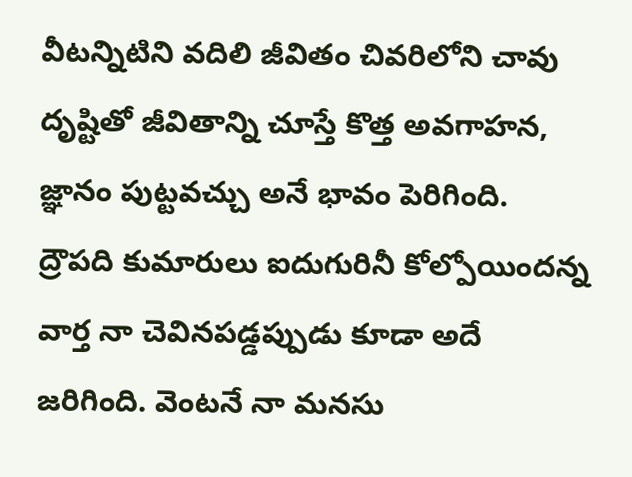వీటన్నిటిని వదిలి జీవితం చివరిలోని చావు దృష్టితో జీవితాన్ని చూస్తే కొత్త అవగాహన, జ్ఞానం పుట్టవచ్చు అనే భావం పెరిగింది.
ద్రౌపది కుమారులు ఐదుగురినీ కోల్పోయిందన్న వార్త నా చెవినపడ్డప్పుడు కూడా అదే జరిగింది. వెంటనే నా మనసు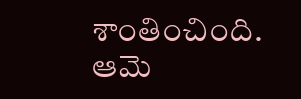శాంతించింది. ఆమె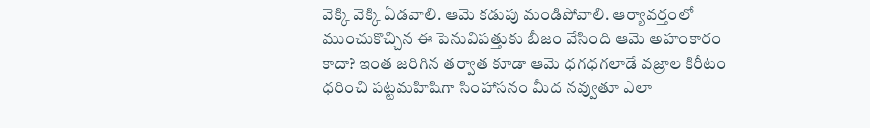వెక్కి వెక్కి ఏడవాలి. ఆమె కడుపు మండిపోవాలి. ఆర్యావర్తంలో ముంచుకొచ్చిన ఈ పెనువిపత్తుకు బీజం వేసింది ఆమె అహంకారం కాదా? ఇంత జరిగిన తర్వాత కూడా ఆమె ధగధగలాడే వజ్రాల కిరీటం ధరించి పట్టమహిషిగా సింహాసనం మీద నవ్వుతూ ఎలా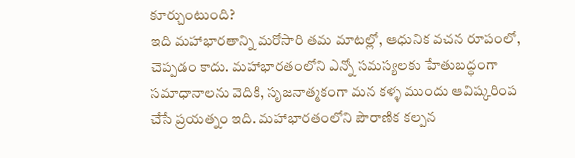కూర్చుంటుంది?
ఇది మహాభారతాన్ని మరోసారి తమ మాటల్లో, ఆధునిక వచన రూపంలో, చెప్పడం కాదు. మహాభారతంలోని ఎన్నో సమస్యలకు హేతుబద్ధంగా సమాధానాలను వెదికి, సృజనాత్మకంగా మన కళ్ళ ముందు ఆవిష్కరింప చేసే ప్రయత్నం ఇది. మహాభారతంలోని పౌరాణిక కల్పన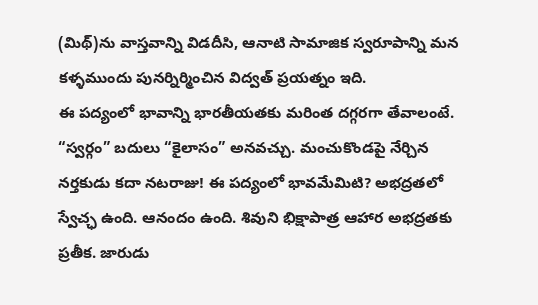(మిథ్)ను వాస్తవాన్ని విడదీసి, ఆనాటి సామాజిక స్వరూపాన్ని మన కళ్ళముందు పునర్నిర్మించిన విద్వత్ ప్రయత్నం ఇది.
ఈ పద్యంలో భావాన్ని భారతీయతకు మరింత దగ్గరగా తేవాలంటే. “స్వర్గం” బదులు “కైలాసం” అనవచ్చు. మంచుకొండపై నేర్చిన నర్తకుడు కదా నటరాజు! ఈ పద్యంలో భావమేమిటి? అభద్రతలో స్వేచ్ఛ ఉంది. ఆనందం ఉంది. శివుని భిక్షాపాత్ర ఆహార అభద్రతకు ప్రతీక. జారుడు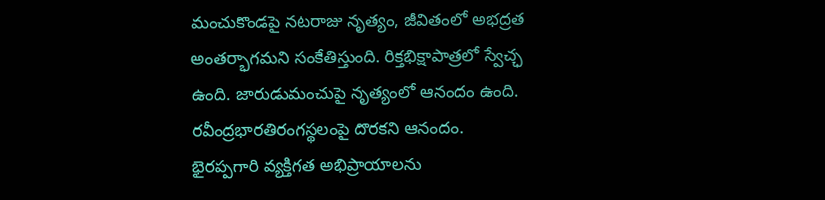మంచుకొండపై నటరాజు నృత్యం, జీవితంలో అభద్రత అంతర్భాగమని సంకేతిస్తుంది. రిక్తభిక్షాపాత్రలో స్వేచ్ఛ ఉంది. జారుడుమంచుపై నృత్యంలో ఆనందం ఉంది. రవీంద్రభారతిరంగస్థలంపై దొరకని ఆనందం.
భైరప్పగారి వ్యక్తిగత అభిప్రాయాలను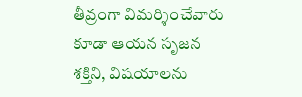తీవ్రంగా విమర్శించేవారు కూడా ఆయన సృజన శక్తిని, విషయాలను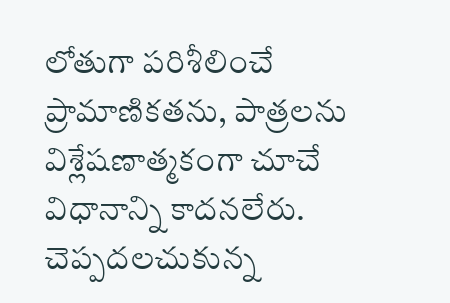లోతుగా పరిశీలించే ప్రామాణికతను, పాత్రలను విశ్లేషణాత్మకంగా చూచే విధానాన్ని కాదనలేరు. చెప్పదలచుకున్న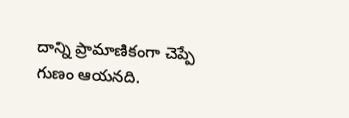దాన్ని ప్రామాణికంగా చెప్పే గుణం ఆయనది.